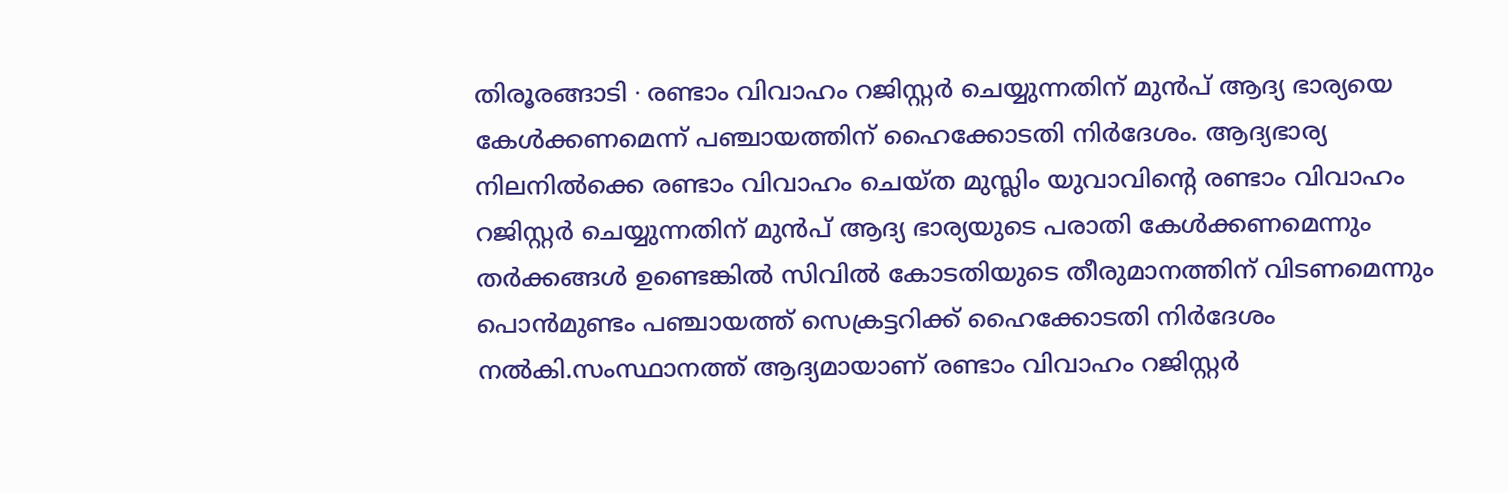തിരൂരങ്ങാടി ∙ രണ്ടാം വിവാഹം റജിസ്റ്റർ ചെയ്യുന്നതിന് മുൻപ് ആദ്യ ഭാര്യയെ കേൾക്കണമെന്ന് പഞ്ചായത്തിന് ഹൈക്കോടതി നിർദേശം. ആദ്യഭാര്യ നിലനിൽക്കെ രണ്ടാം വിവാഹം ചെയ്ത മുസ്ലിം യുവാവിന്റെ രണ്ടാം വിവാഹം റജിസ്റ്റർ ചെയ്യുന്നതിന് മുൻപ് ആദ്യ ഭാര്യയുടെ പരാതി കേൾക്കണമെന്നും തർക്കങ്ങൾ ഉണ്ടെങ്കിൽ സിവിൽ കോടതിയുടെ തീരുമാനത്തിന് വിടണമെന്നും പൊൻമുണ്ടം പഞ്ചായത്ത് സെക്രട്ടറിക്ക് ഹൈക്കോടതി നിർദേശം നൽകി.സംസ്ഥാനത്ത് ആദ്യമായാണ് രണ്ടാം വിവാഹം റജിസ്റ്റർ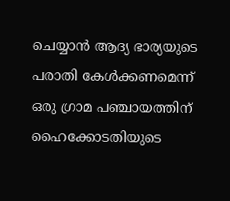ചെയ്യാൻ ആദ്യ ഭാര്യയുടെ പരാതി കേൾക്കണമെന്ന് ഒരു ഗ്രാമ പഞ്ചായത്തിന് ഹൈക്കോടതിയുടെ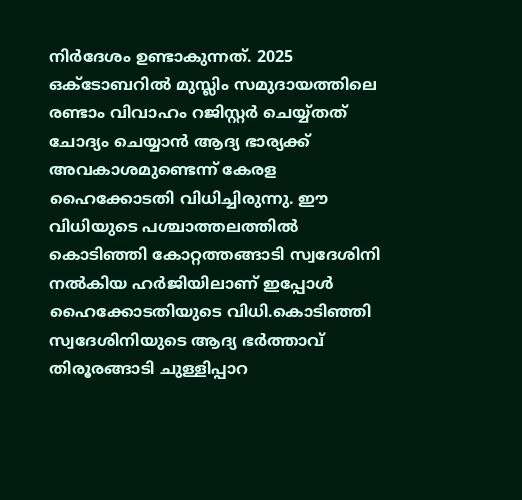നിർദേശം ഉണ്ടാകുന്നത്. 2025 ഒക്ടോബറിൽ മുസ്ലിം സമുദായത്തിലെ രണ്ടാം വിവാഹം റജിസ്റ്റർ ചെയ്യ്തത് ചോദ്യം ചെയ്യാൻ ആദ്യ ഭാര്യക്ക് അവകാശമുണ്ടെന്ന് കേരള ഹൈക്കോടതി വിധിച്ചിരുന്നു. ഈ വിധിയുടെ പശ്ചാത്തലത്തിൽ കൊടിഞ്ഞി കോറ്റത്തങ്ങാടി സ്വദേശിനി നൽകിയ ഹർജിയിലാണ് ഇപ്പോൾ ഹൈക്കോടതിയുടെ വിധി.കൊടിഞ്ഞി സ്വദേശിനിയുടെ ആദ്യ ഭർത്താവ് തിരൂരങ്ങാടി ചുള്ളിപ്പാറ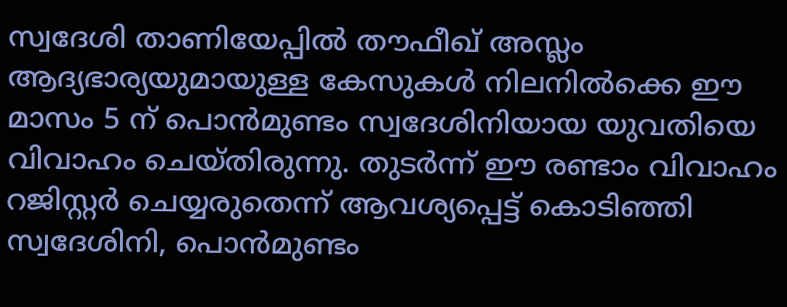സ്വദേശി താണിയേപ്പിൽ തൗഫീഖ് അസ്ലം ആദ്യഭാര്യയുമായുള്ള കേസുകൾ നിലനിൽക്കെ ഈ മാസം 5 ന് പൊൻമുണ്ടം സ്വദേശിനിയായ യുവതിയെ വിവാഹം ചെയ്തിരുന്നു. തുടർന്ന് ഈ രണ്ടാം വിവാഹം റജിസ്റ്റർ ചെയ്യരുതെന്ന് ആവശ്യപ്പെട്ട് കൊടിഞ്ഞി സ്വദേശിനി, പൊൻമുണ്ടം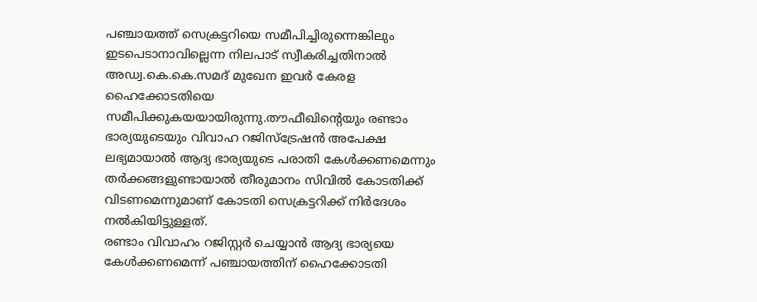പഞ്ചായത്ത് സെക്രട്ടറിയെ സമീപിച്ചിരുന്നെങ്കിലും ഇടപെടാനാവില്ലെന്ന നിലപാട് സ്വീകരിച്ചതിനാൽ അഡ്വ.കെ.കെ.സമദ് മുഖേന ഇവർ കേരള ഹൈക്കോടതിയെ സമീപിക്കുകയയായിരുന്നു.തൗഫീഖിന്റെയും രണ്ടാം ഭാര്യയുടെയും വിവാഹ റജിസ്ട്രേഷൻ അപേക്ഷ ലഭ്യമായാൽ ആദ്യ ഭാര്യയുടെ പരാതി കേൾക്കണമെന്നും തർക്കങ്ങളുണ്ടായാൽ തീരുമാനം സിവിൽ കോടതിക്ക് വിടണമെന്നുമാണ് കോടതി സെക്രട്ടറിക്ക് നിർദേശം നൽകിയിട്ടുള്ളത്.
രണ്ടാം വിവാഹം റജിസ്റ്റർ ചെയ്യാൻ ആദ്യ ഭാര്യയെ കേൾക്കണമെന്ന് പഞ്ചായത്തിന് ഹൈക്കോടതി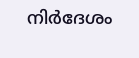നിർദേശം